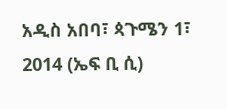አዲስ አበባ፣ ጳጉሜን 1፣ 2014 (ኤፍ ቢ ሲ)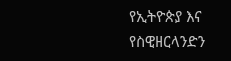የኢትዮጵያ እና የስዊዘርላንድን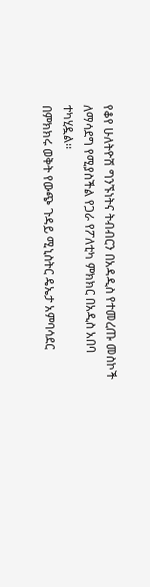የቆየ ሁለትዮሽ ግንኙነትና ትብብርን በአዳዲስ የተመረጡ መስኮች ለማሳደግ የሚያስችል የጋራ የፖለቲካ ምክክር በአዲስ አበባ ተካሂዷል፡፡
በምክክሩ ወቅት የውጭ ጉዳይ ሚኒስትር ዴኤታ አምባሳደር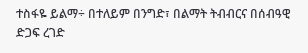ተስፋዬ ይልማ÷ በተለይም በንግድ፣ በልማት ትብብርና በሰብዓዊ ድጋፍ ረገድ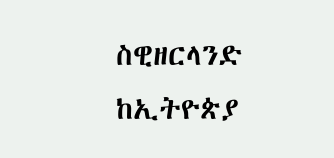ስዊዘርላንድ ከኢትዮጵያ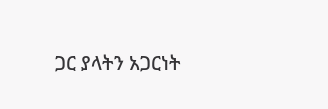ጋር ያላትን አጋርነት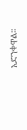አድንቀዋል፡፡